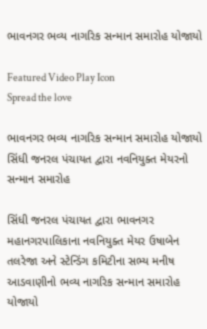ભાવનગર ભવ્ય નાગરિક સન્માન સમારોહ યોજાયો

Featured Video Play Icon
Spread the love

ભાવનગર ભવ્ય નાગરિક સન્માન સમારોહ યોજાયો
સિંધી જનરલ પંચાયત દ્વારા નવનિયુક્ત મેયરનો સન્માન સમારોહ

સિંધી જનરલ પંચાયત દ્વારા ભાવનગર મહાનગરપાલિકાના નવનિયુક્ત મેયર ઉષાબેન તલરેજા અને સ્ટેન્ડિંગ કમિટીના સભ્ય મનીષ આડવાણીનો ભવ્ય નાગરિક સન્માન સમારોહ યોજાયો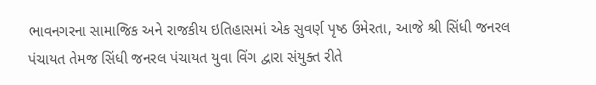ભાવનગરના સામાજિક અને રાજકીય ઇતિહાસમાં એક સુવર્ણ પૃષ્ઠ ઉમેરતા, આજે શ્રી સિંધી જનરલ પંચાયત તેમજ સિંધી જનરલ પંચાયત યુવા વિંગ દ્વારા સંયુક્ત રીતે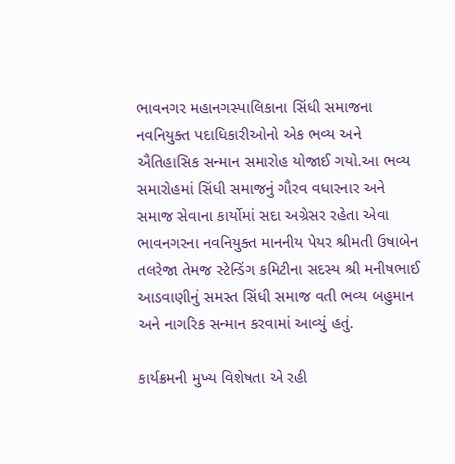ભાવનગર મહાનગસ્પાલિકાના સિંધી સમાજના નવનિયુક્ત પદાધિકારીઓનો એક ભવ્ય અને ઐતિહાસિક સન્માન સમારોહ યોજાઈ ગયો.આ ભવ્ય સમારોહમાં સિંધી સમાજનું ગૌરવ વધારનાર અને સમાજ સેવાના કાર્યોમાં સદા અગ્રેસર રહેતા એવા ભાવનગરના નવનિયુક્ત માનનીય પેયર શ્રીમતી ઉષાબેન તલરેજા તેમજ સ્ટેન્ડિંગ કમિટીના સદસ્ય શ્રી મનીષભાઈ આડવાણીનું સમસ્ત સિંધી સમાજ વતી ભવ્ય બહુમાન અને નાગરિક સન્માન કરવામાં આવ્યું હતું.

કાર્યક્રમની મુખ્ય વિશેષતા એ રહી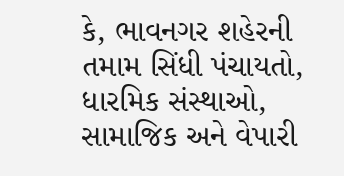કે, ભાવનગર શહેરની તમામ સિંધી પંચાયતો, ધારમિક સંસ્થાઓ, સામાજિક અને વેપારી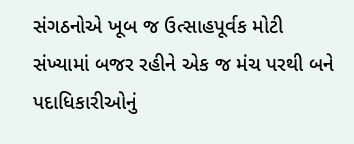સંગઠનોએ ખૂબ જ ઉત્સાહપૂર્વક મોટી સંખ્યામાં બજર રહીને એક જ મંચ પરથી બને પદાધિકારીઓનું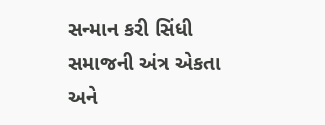સન્માન કરી સિંધી સમાજની અંત્ર એકતા અને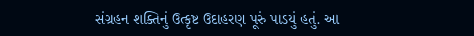સંગ્રહન શક્તિનું ઉત્કૃષ્ટ ઉદાહરણ પૂરું પાડયું હતું. આ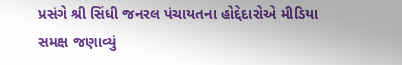પ્રસંગે શ્રી સિંધી જનરલ પંચાયતના હોદ્દેદારોએ મીડિયા સમક્ષ જણાવ્યું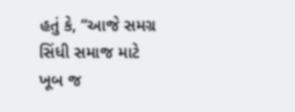હતું કે, “આજે સમગ્ર સિંધી સમાજ માટે ખૂબ જ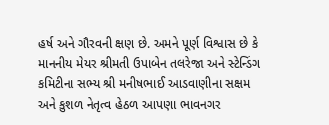હર્ષ અને ગૌરવની ક્ષણ છે. અમને પૂર્ણ વિશ્વાસ છે કે માનનીય મેયર શ્રીમતી ઉપાબેન તલરેજા અને સ્ટેન્ડિંગ કમિટીના સભ્ય શ્રી મનીષભાઈ આડવાણીના સક્ષમ અને કુશળ નેતૃત્વ હેઠળ આપણા ભાવનગર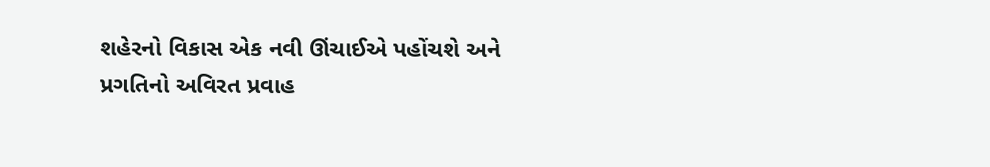શહેરનો વિકાસ એક નવી ઊંચાઈએ પહોંચશે અને પ્રગતિનો અવિરત પ્રવાહ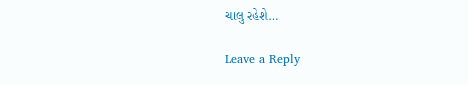ચાલુ રહેશે…

Leave a Reply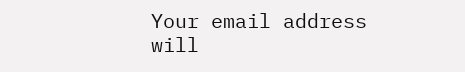Your email address will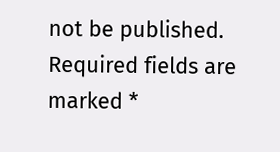not be published. Required fields are marked *